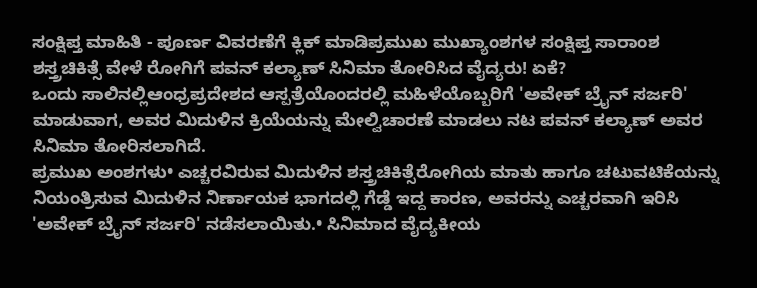ಸಂಕ್ಷಿಪ್ತ ಮಾಹಿತಿ - ಪೂರ್ಣ ವಿವರಣೆಗೆ ಕ್ಲಿಕ್ ಮಾಡಿಪ್ರಮುಖ ಮುಖ್ಯಾಂಶಗಳ ಸಂಕ್ಷಿಪ್ತ ಸಾರಾಂಶ
ಶಸ್ತ್ರಚಿಕಿತ್ಸೆ ವೇಳೆ ರೋಗಿಗೆ ಪವನ್ ಕಲ್ಯಾಣ್ ಸಿನಿಮಾ ತೋರಿಸಿದ ವೈದ್ಯರು! ಏಕೆ?
ಒಂದು ಸಾಲಿನಲ್ಲಿಆಂಧ್ರಪ್ರದೇಶದ ಆಸ್ಪತ್ರೆಯೊಂದರಲ್ಲಿ ಮಹಿಳೆಯೊಬ್ಬರಿಗೆ 'ಅವೇಕ್ ಬ್ರೈನ್ ಸರ್ಜರಿ' ಮಾಡುವಾಗ, ಅವರ ಮಿದುಳಿನ ಕ್ರಿಯೆಯನ್ನು ಮೇಲ್ವಿಚಾರಣೆ ಮಾಡಲು ನಟ ಪವನ್ ಕಲ್ಯಾಣ್ ಅವರ ಸಿನಿಮಾ ತೋರಿಸಲಾಗಿದೆ.
ಪ್ರಮುಖ ಅಂಶಗಳು• ಎಚ್ಚರವಿರುವ ಮಿದುಳಿನ ಶಸ್ತ್ರಚಿಕಿತ್ಸೆರೋಗಿಯ ಮಾತು ಹಾಗೂ ಚಟುವಟಿಕೆಯನ್ನು ನಿಯಂತ್ರಿಸುವ ಮಿದುಳಿನ ನಿರ್ಣಾಯಕ ಭಾಗದಲ್ಲಿ ಗೆಡ್ಡೆ ಇದ್ದ ಕಾರಣ, ಅವರನ್ನು ಎಚ್ಚರವಾಗಿ ಇರಿಸಿ 'ಅವೇಕ್ ಬ್ರೈನ್ ಸರ್ಜರಿ' ನಡೆಸಲಾಯಿತು.• ಸಿನಿಮಾದ ವೈದ್ಯಕೀಯ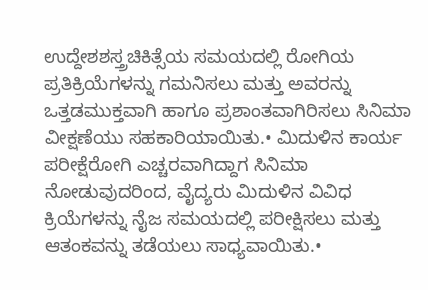ಉದ್ದೇಶಶಸ್ತ್ರಚಿಕಿತ್ಸೆಯ ಸಮಯದಲ್ಲಿ ರೋಗಿಯ ಪ್ರತಿಕ್ರಿಯೆಗಳನ್ನು ಗಮನಿಸಲು ಮತ್ತು ಅವರನ್ನು ಒತ್ತಡಮುಕ್ತವಾಗಿ ಹಾಗೂ ಪ್ರಶಾಂತವಾಗಿರಿಸಲು ಸಿನಿಮಾ ವೀಕ್ಷಣೆಯು ಸಹಕಾರಿಯಾಯಿತು.• ಮಿದುಳಿನ ಕಾರ್ಯ ಪರೀಕ್ಷೆರೋಗಿ ಎಚ್ಚರವಾಗಿದ್ದಾಗ ಸಿನಿಮಾ ನೋಡುವುದರಿಂದ, ವೈದ್ಯರು ಮಿದುಳಿನ ವಿವಿಧ ಕ್ರಿಯೆಗಳನ್ನು ನೈಜ ಸಮಯದಲ್ಲಿ ಪರೀಕ್ಷಿಸಲು ಮತ್ತು ಆತಂಕವನ್ನು ತಡೆಯಲು ಸಾಧ್ಯವಾಯಿತು.•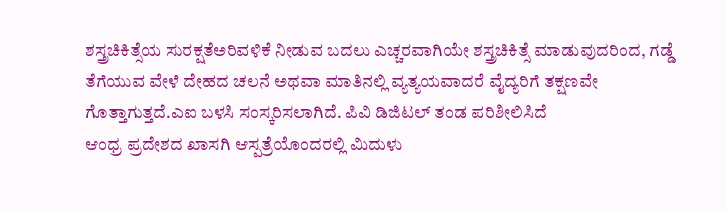ಶಸ್ತ್ರಚಿಕಿತ್ಸೆಯ ಸುರಕ್ಷತೆಅರಿವಳಿಕೆ ನೀಡುವ ಬದಲು ಎಚ್ಚರವಾಗಿಯೇ ಶಸ್ತ್ರಚಿಕಿತ್ಸೆ ಮಾಡುವುದರಿಂದ, ಗಡ್ಡೆ ತೆಗೆಯುವ ವೇಳೆ ದೇಹದ ಚಲನೆ ಅಥವಾ ಮಾತಿನಲ್ಲಿ ವ್ಯತ್ಯಯವಾದರೆ ವೈದ್ಯರಿಗೆ ತಕ್ಷಣವೇ ಗೊತ್ತಾಗುತ್ತದೆ.ಎಐ ಬಳಸಿ ಸಂಸ್ಕರಿಸಲಾಗಿದೆ. ಪಿವಿ ಡಿಜಿಟಲ್ ತಂಡ ಪರಿಶೀಲಿಸಿದೆ
ಆಂಧ್ರ ಪ್ರದೇಶದ ಖಾಸಗಿ ಆಸ್ಪತ್ರೆಯೊಂದರಲ್ಲಿ ಮಿದುಳು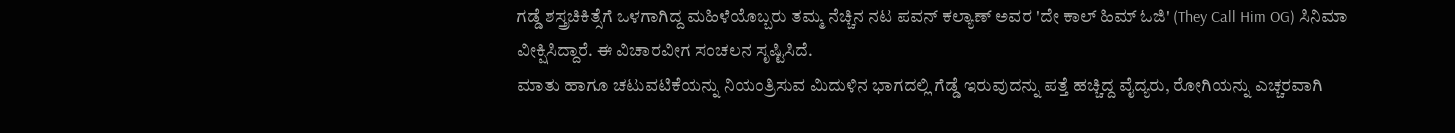ಗಡ್ಡೆ ಶಸ್ತ್ರಚಿಕಿತ್ಸೆಗೆ ಒಳಗಾಗಿದ್ದ ಮಹಿಳೆಯೊಬ್ಬರು ತಮ್ಮ ನೆಚ್ಚಿನ ನಟ ಪವನ್ ಕಲ್ಯಾಣ್ ಅವರ 'ದೇ ಕಾಲ್ ಹಿಮ್ ಓಜಿ' (They Call Him OG) ಸಿನಿಮಾ ವೀಕ್ಷಿಸಿದ್ದಾರೆ. ಈ ವಿಚಾರವೀಗ ಸಂಚಲನ ಸೃಷ್ಟಿಸಿದೆ.
ಮಾತು ಹಾಗೂ ಚಟುವಟಿಕೆಯನ್ನು ನಿಯಂತ್ರಿಸುವ ಮಿದುಳಿನ ಭಾಗದಲ್ಲಿ ಗೆಡ್ಡೆ ಇರುವುದನ್ನು ಪತ್ತೆ ಹಚ್ಚಿದ್ದ ವೈದ್ಯರು, ರೋಗಿಯನ್ನು ಎಚ್ಚರವಾಗಿ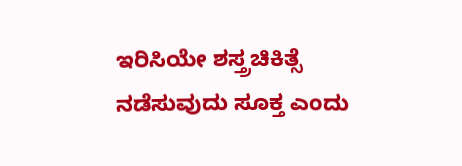ಇರಿಸಿಯೇ ಶಸ್ತ್ರಚಿಕಿತ್ಸೆ ನಡೆಸುವುದು ಸೂಕ್ತ ಎಂದು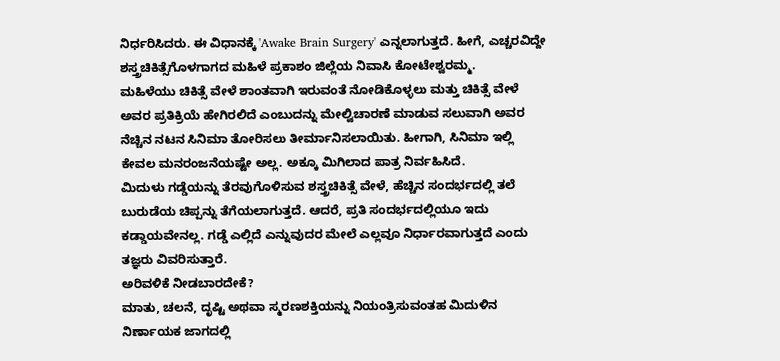ನಿರ್ಧರಿಸಿದರು. ಈ ವಿಧಾನಕ್ಕೆ 'Awake Brain Surgery' ಎನ್ನಲಾಗುತ್ತದೆ. ಹೀಗೆ, ಎಚ್ಚರವಿದ್ದೇ ಶಸ್ತ್ರಚಿಕಿತ್ಸೆಗೊಳಗಾಗದ ಮಹಿಳೆ ಪ್ರಕಾಶಂ ಜಿಲ್ಲೆಯ ನಿವಾಸಿ ಕೋಟೇಶ್ವರಮ್ಮ.
ಮಹಿಳೆಯು ಚಿಕಿತ್ಸೆ ವೇಳೆ ಶಾಂತವಾಗಿ ಇರುವಂತೆ ನೋಡಿಕೊಳ್ಳಲು ಮತ್ತು ಚಿಕಿತ್ಸೆ ವೇಳೆ ಅವರ ಪ್ರತಿಕ್ರಿಯೆ ಹೇಗಿರಲಿದೆ ಎಂಬುದನ್ನು ಮೇಲ್ವಿಚಾರಣೆ ಮಾಡುವ ಸಲುವಾಗಿ ಅವರ ನೆಚ್ಚಿನ ನಟನ ಸಿನಿಮಾ ತೋರಿಸಲು ತೀರ್ಮಾನಿಸಲಾಯಿತು. ಹೀಗಾಗಿ, ಸಿನಿಮಾ ಇಲ್ಲಿ ಕೇವಲ ಮನರಂಜನೆಯಷ್ಟೇ ಅಲ್ಲ. ಅಕ್ಕೂ ಮಿಗಿಲಾದ ಪಾತ್ರ ನಿರ್ವಹಿಸಿದೆ.
ಮಿದುಳು ಗಡ್ಡೆಯನ್ನು ತೆರವುಗೊಳಿಸುವ ಶಸ್ತ್ರಚಿಕಿತ್ಸೆ ವೇಳೆ, ಹೆಚ್ಚಿನ ಸಂದರ್ಭದಲ್ಲಿ ತಲೆ ಬುರುಡೆಯ ಚಿಪ್ಪನ್ನು ತೆಗೆಯಲಾಗುತ್ತದೆ. ಆದರೆ, ಪ್ರತಿ ಸಂದರ್ಭದಲ್ಲಿಯೂ ಇದು ಕಡ್ಡಾಯವೇನಲ್ಲ. ಗಡ್ಡೆ ಎಲ್ಲಿದೆ ಎನ್ನುವುದರ ಮೇಲೆ ಎಲ್ಲವೂ ನಿರ್ಧಾರವಾಗುತ್ತದೆ ಎಂದು ತಜ್ಞರು ವಿವರಿಸುತ್ತಾರೆ.
ಅರಿವಳಿಕೆ ನೀಡಬಾರದೇಕೆ?
ಮಾತು, ಚಲನೆ, ದೃಷ್ಟಿ ಅಥವಾ ಸ್ಮರಣಶಕ್ತಿಯನ್ನು ನಿಯಂತ್ರಿಸುವಂತಹ ಮಿದುಳಿನ ನಿರ್ಣಾಯಕ ಜಾಗದಲ್ಲಿ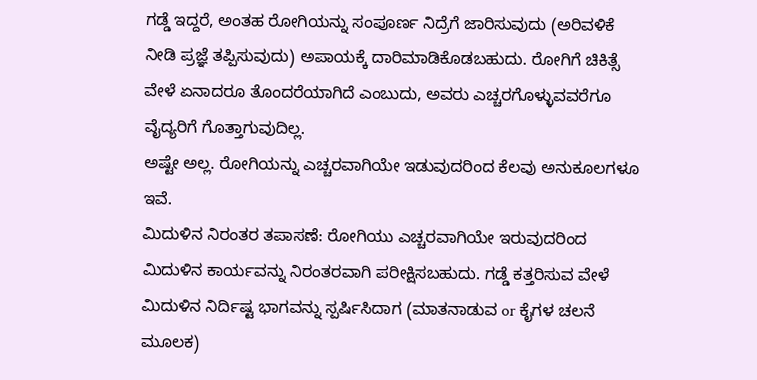ಗಡ್ಡೆ ಇದ್ದರೆ, ಅಂತಹ ರೋಗಿಯನ್ನು ಸಂಪೂರ್ಣ ನಿದ್ರೆಗೆ ಜಾರಿಸುವುದು (ಅರಿವಳಿಕೆ ನೀಡಿ ಪ್ರಜ್ಞೆ ತಪ್ಪಿಸುವುದು) ಅಪಾಯಕ್ಕೆ ದಾರಿಮಾಡಿಕೊಡಬಹುದು. ರೋಗಿಗೆ ಚಿಕಿತ್ಸೆ ವೇಳೆ ಏನಾದರೂ ತೊಂದರೆಯಾಗಿದೆ ಎಂಬುದು, ಅವರು ಎಚ್ಚರಗೊಳ್ಳುವವರೆಗೂ ವೈದ್ಯರಿಗೆ ಗೊತ್ತಾಗುವುದಿಲ್ಲ.
ಅಷ್ಟೇ ಅಲ್ಲ. ರೋಗಿಯನ್ನು ಎಚ್ಚರವಾಗಿಯೇ ಇಡುವುದರಿಂದ ಕೆಲವು ಅನುಕೂಲಗಳೂ ಇವೆ.
ಮಿದುಳಿನ ನಿರಂತರ ತಪಾಸಣೆ: ರೋಗಿಯು ಎಚ್ಚರವಾಗಿಯೇ ಇರುವುದರಿಂದ ಮಿದುಳಿನ ಕಾರ್ಯವನ್ನು ನಿರಂತರವಾಗಿ ಪರೀಕ್ಷಿಸಬಹುದು. ಗಡ್ಡೆ ಕತ್ತರಿಸುವ ವೇಳೆ ಮಿದುಳಿನ ನಿರ್ದಿಷ್ಟ ಭಾಗವನ್ನು ಸ್ಪರ್ಷಿಸಿದಾಗ (ಮಾತನಾಡುವ or ಕೈಗಳ ಚಲನೆ ಮೂಲಕ)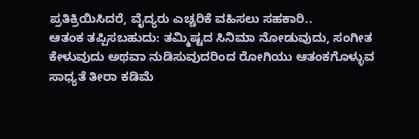ಪ್ರತಿಕ್ರಿಯಿಸಿದರೆ, ವೈದ್ಯರು ಎಚ್ಚರಿಕೆ ವಹಿಸಲು ಸಹಕಾರಿ..
ಆತಂಕ ತಪ್ಪಿಸಬಹುದು: ತಮ್ಮಿಷ್ಟದ ಸಿನಿಮಾ ನೋಡುವುದು, ಸಂಗೀತ ಕೇಳುವುದು ಅಥವಾ ನುಡಿಸುವುದರಿಂದ ರೋಗಿಯು ಆತಂಕಗೊಳ್ಳುವ ಸಾಧ್ಯತೆ ತೀರಾ ಕಡಿಮೆ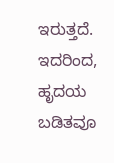ಇರುತ್ತದೆ. ಇದರಿಂದ, ಹೃದಯ ಬಡಿತವೂ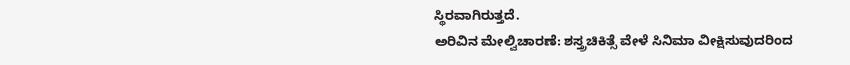ಸ್ಥಿರವಾಗಿರುತ್ತದೆ.
ಅರಿವಿನ ಮೇಲ್ವಿಚಾರಣೆ: ಶಸ್ತ್ರಚಿಕಿತ್ಸೆ ವೇಳೆ ಸಿನಿಮಾ ವೀಕ್ಷಿಸುವುದರಿಂದ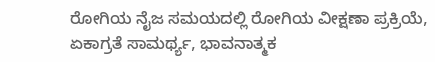ರೋಗಿಯ ನೈಜ ಸಮಯದಲ್ಲಿ ರೋಗಿಯ ವೀಕ್ಷಣಾ ಪ್ರಕ್ರಿಯೆ, ಏಕಾಗ್ರತೆ ಸಾಮರ್ಥ್ಯ, ಭಾವನಾತ್ಮಕ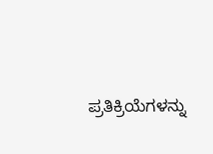ಪ್ರತಿಕ್ರಿಯೆಗಳನ್ನು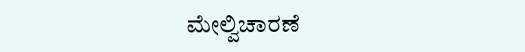ಮೇಲ್ವಿಚಾರಣೆ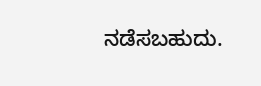ನಡೆಸಬಹುದು.